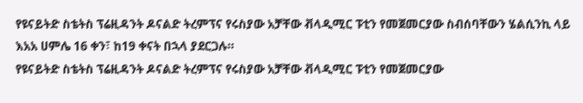የዩናይትድ ስቴትስ ፕሬዚዳንት ዶናልድ ትረምፕና የሩስያው አቻቸው ቭላዲሚር ፑቲን የመጀመርያው ስብሰባቸውን ሄልሲንኪ ላይ እአአ ሀምሌ 16 ቀን፣ ከ19 ቀናት በኋላ ያደርጋሉ።
የዩናይትድ ስቴትስ ፕሬዚዳንት ዶናልድ ትረምፕና የሩስያው አቻቸው ቭላዲሚር ፑቲን የመጀመርያው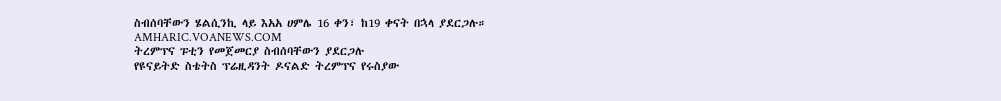ስብሰባቸውን ሄልሲንኪ ላይ እአአ ሀምሌ 16 ቀን፣ ከ19 ቀናት በኋላ ያደርጋሉ።
AMHARIC.VOANEWS.COM
ትረምፕና ፑቲን የመጀመርያ ስብሰባቸውን ያደርጋሉ
የዩናይትድ ስቴትስ ፕሬዚዳንት ዶናልድ ትረምፕና የሩስያው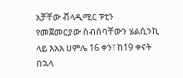አቻቸው ቭላዲሚር ፑቲን የመጀመርያው ስብሰባቸውን ሄልሲንኪ ላይ እአአ ሀምሌ 16 ቀን፣ ከ19 ቀናት በኋላ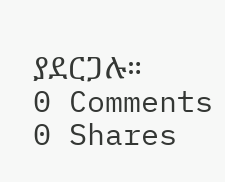ያደርጋሉ።
0 Comments 0 Shares